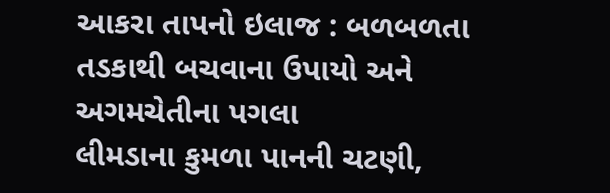આકરા તાપનો ઇલાજ : બળબળતા તડકાથી બચવાના ઉપાયો અને અગમચેતીના પગલા
લીમડાના કુમળા પાનની ચટણી,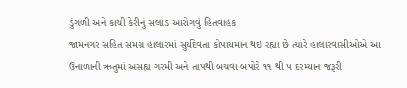ડુંગળી અને કાચી કેરીનું સલાડ આરોગવું હિતવાહક
જામનગર સહિત સમગ્ર હાલારમાં સુર્યદેવતા કોપાયમાન થઇ રહ્યા છે ત્યારે હાલારવાસીઓએ આ ઉનાળાની ઋતુમાં અસહ્ય ગરમી અને તાપથી બચવા બપોરે ૧૧ થી ૫ દરમ્યાન જરૂરી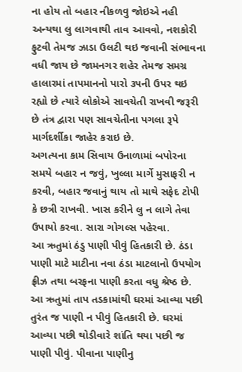ના હોય તો બહાર નીકળવુ જોઇએ નહી અન્યથા લુ લાગવાથી તાવ આવવો, નશકોરી ફુટવી તેમજ ઝાડા ઉલટી થઇ જવાની સંભાવના વધી જાય છે જામનગર શહેર તેમજ સમગ્ર હાલારમાં તાપમાનનો પારો ૩૫ની ઉપર થઇ રહ્યો છે ત્યારે લોકોએ સાવચેતી રાખવી જરૂરી છે તંત્ર દ્વારા પણ સાવચેતીના પગલા રૂપે માર્ગદર્શીકા જાહેર કરાઇ છે.
અગત્યના કામ સિવાય ઉનાળામાં બપોરના સમયે બહાર ન જવું, ખુલ્લા માર્ગે મુસાફરી ન કરવી, બહાર જવાનું થાય તો માથે સફેદ ટોપી કે છત્રી રાખવી. ખાસ કરીને લુ ન લાગે તેવા ઉપાયો કરવા. સારા ગોગલ્સ પહેરવા.
આ ઋતુમાં ઠંડુ પાણી પીવું હિતકારી છે. ઠંડા પાણી માટે માટીના નવા ઠંડા માટલાનો ઉપયોગ ફ્રીઝ તથા બરફના પાણી કરતા વધુ શ્રેષ્ઠ છે. આ ઋતુમાં તાપ તડકામાંથી ઘરમાં આવ્યા પછી તુરંત જ પાણી ન પીવું હિતકારી છે. ઘરમાં આવ્યા પછી થોડીવારે શાંતિ થયા પછી જ પાણી પીવું. પીવાના પાણીનુ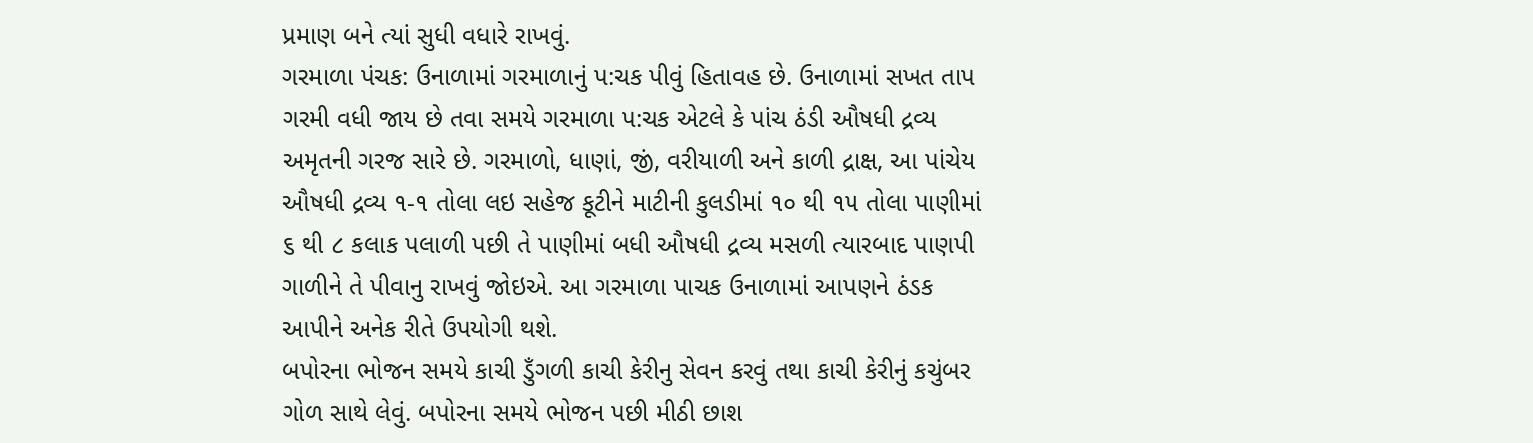પ્રમાણ બને ત્યાં સુધી વધારે રાખવું.
ગરમાળા પંચક: ઉનાળામાં ગરમાળાનું પ:ચક પીવું હિતાવહ છે. ઉનાળામાં સખત તાપ ગરમી વધી જાય છે તવા સમયે ગરમાળા પ:ચક એટલે કે પાંચ ઠંડી ઔષધી દ્રવ્ય અમૃતની ગરજ સારે છે. ગરમાળો, ધાણાં, જીં, વરીયાળી અને કાળી દ્રાક્ષ, આ પાંચેય ઔષધી દ્રવ્ય ૧-૧ તોલા લઇ સહેજ કૂટીને માટીની કુલડીમાં ૧૦ થી ૧૫ તોલા પાણીમાં ૬ થી ૮ કલાક પલાળી પછી તે પાણીમાં બધી ઔષધી દ્રવ્ય મસળી ત્યારબાદ પાણપી ગાળીને તે પીવાનુ રાખવું જોઇએ. આ ગરમાળા પાચક ઉનાળામાં આપણને ઠંડક આપીને અનેક રીતે ઉપયોગી થશે.
બપોરના ભોજન સમયે કાચી ડુઁગળી કાચી કેરીનુ સેવન કરવું તથા કાચી કેરીનું કચુંબર ગોળ સાથે લેવું. બપોરના સમયે ભોજન પછી મીઠી છાશ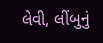લેવી, લીંબુનું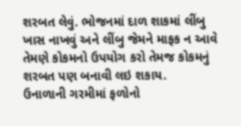શરબત લેવું. ભોજનમાં દાળ શાકમાં લીંબુ ખાસ નાખવું અને લીંબુ જેમને માફક ન આવે તેમણે કોકમનો ઉપયોગ કરો તેમજ કોકમનું શરબત પણ બનાવી લઇ શકાય.
ઉનાળાની ગરમીમાં ફળોનો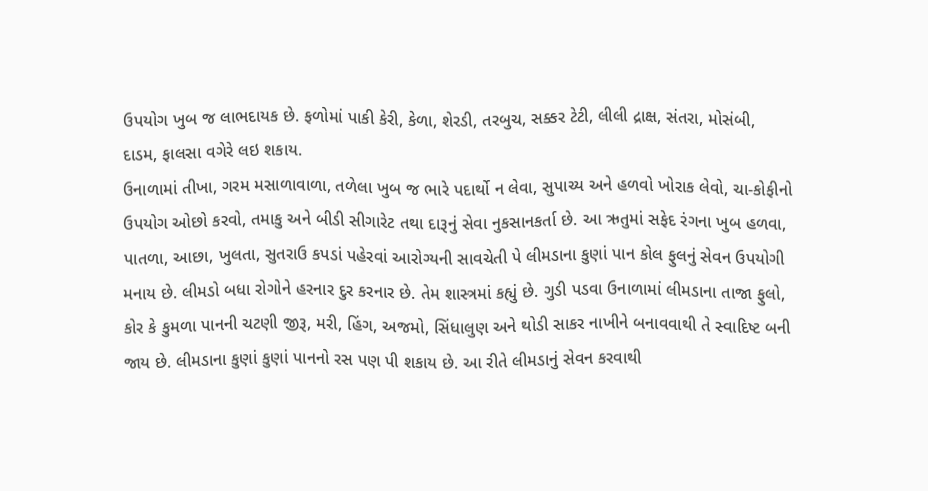ઉપયોગ ખુબ જ લાભદાયક છે. ફળોમાં પાકી કેરી, કેળા, શેરડી, તરબુચ, સક્કર ટેટી, લીલી દ્રાક્ષ, સંતરા, મોસંબી, દાડમ, ફાલસા વગેરે લઇ શકાય.
ઉનાળામાં તીખા, ગરમ મસાળાવાળા, તળેલા ખુબ જ ભારે પદાર્થો ન લેવા, સુપાચ્ય અને હળવો ખોરાક લેવો, ચા-કોફીનો ઉપયોગ ઓછો કરવો, તમાકુ અને બીડી સીગારેટ તથા દારૂનું સેવા નુકસાનકર્તા છે. આ ઋતુમાં સફેદ રંગના ખુબ હળવા, પાતળા, આછા, ખુલતા, સુતરાઉ કપડાં પહેરવાં આરોગ્યની સાવચેતી પે લીમડાના કુણાં પાન કોલ ફુલનું સેવન ઉપયોગી મનાય છે. લીમડો બધા રોગોને હરનાર દુર કરનાર છે. તેમ શાસ્ત્રમાં કહ્યું છે. ગુડી પડવા ઉનાળામાં લીમડાના તાજા ફુલો, કોર કે કુમળા પાનની ચટણી જીરૂ, મરી, હિંગ, અજમો, સિંધાલુણ અને થોડી સાકર નાખીને બનાવવાથી તે સ્વાદિષ્ટ બની જાય છે. લીમડાના કુણાં કુણાં પાનનો રસ પણ પી શકાય છે. આ રીતે લીમડાનું સેવન કરવાથી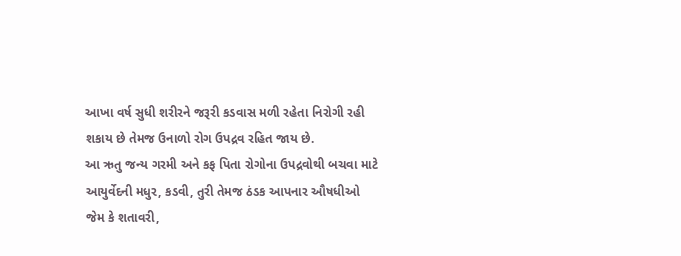આખા વર્ષ સુધી શરીરને જરૂરી કડવાસ મળી રહેતા નિરોગી રહી શકાય છે તેમજ ઉનાળો રોગ ઉપદ્રવ રહિત જાય છે.
આ ઋતુ જન્ય ગરમી અને કફ પિતા રોગોના ઉપદ્રવોથી બચવા માટે આયુર્વેદની મધુર, કડવી, તુરી તેમજ ઠંડક આપનાર ઔષધીઓ જેમ કે શતાવરી,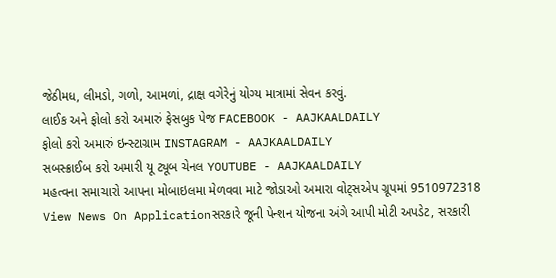જેઠીમધ, લીમડો, ગળો, આમળાં, દ્રાક્ષ વગેરેનું યોગ્ય માત્રામાં સેવન કરવું.
લાઈક અને ફોલો કરો અમારું ફેસબુક પેજ FACEBOOK - AAJKAALDAILY
ફોલો કરો અમારું ઇન્સ્ટાગ્રામ INSTAGRAM - AAJKAALDAILY
સબસ્ક્રાઈબ કરો અમારી યૂ ટ્યૂબ ચેનલ YOUTUBE - AAJKAALDAILY
મહત્વના સમાચારો આપના મોબાઇલમા મેળવવા માટે જોડાઓ અમારા વોટ્સએપ ગ્રૂપમાં 9510972318
View News On Applicationસરકારે જૂની પેન્શન યોજના અંગે આપી મોટી અપડેટ, સરકારી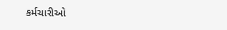કર્મચારીઓ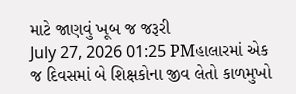માટે જાણવું ખૂબ જ જરૂરી
July 27, 2026 01:25 PMહાલારમાં એક જ દિવસમાં બે શિક્ષકોના જીવ લેતો કાળમુખો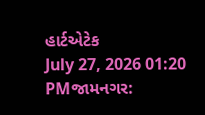હાર્ટએટેક
July 27, 2026 01:20 PMજામનગર: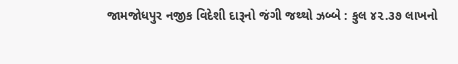જામજોધપુર નજીક વિદેશી દારૂનો જંગી જથ્થો ઝબ્બે : કુલ ૪૨.૩૭ લાખનો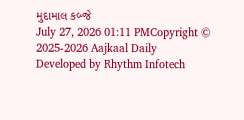મુદામાલ કબ્જે
July 27, 2026 01:11 PMCopyright © 2025-2026 Aajkaal Daily
Developed by Rhythm Infotech